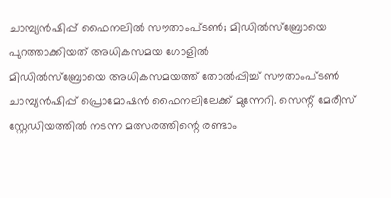ചാമ്പ്യൻഷിപ്പ് ഫൈനലിൽ സൗതാംപ്ടൺ; മിഡിൽസ്ബ്രോയെ പുറത്താക്കിയത് അധികസമയ ഗോളിൽ
മിഡിൽസ്ബ്രോയെ അധികസമയത്ത് തോൽപ്പിച്ച് സൗതാംപ്ടൺ ചാമ്പ്യൻഷിപ്പ് പ്രൊമോഷൻ ഫൈനലിലേക്ക് മുന്നേറി. സെന്റ് മേരീസ് സ്റ്റേഡിയത്തിൽ നടന്ന മത്സരത്തിന്റെ രണ്ടാം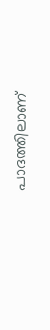പാദത്തിലാണ്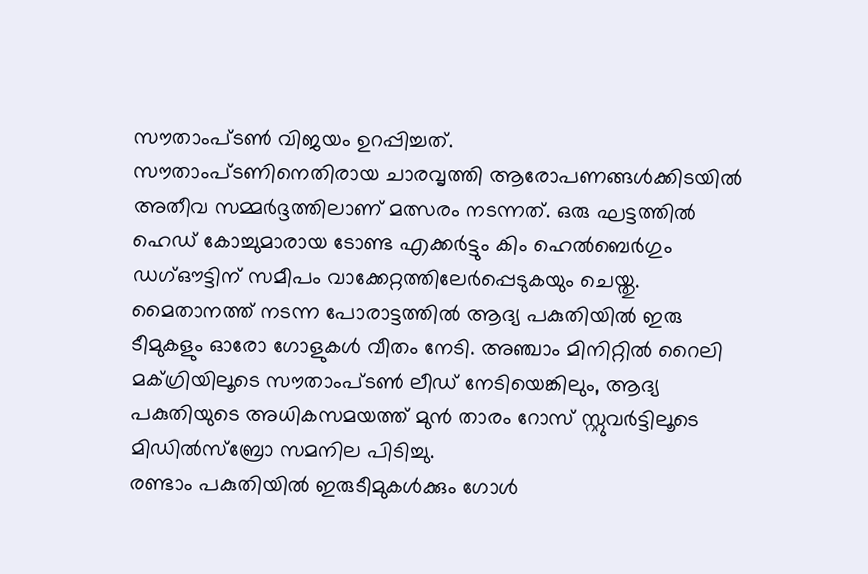സൗതാംപ്ടൺ വിജയം ഉറപ്പിച്ചത്.
സൗതാംപ്ടണിനെതിരായ ചാരവൃത്തി ആരോപണങ്ങൾക്കിടയിൽ അതീവ സമ്മർദ്ദത്തിലാണ് മത്സരം നടന്നത്. ഒരു ഘട്ടത്തിൽ ഹെഡ് കോച്ചുമാരായ ടോണ്ട എക്കർട്ടും കിം ഹെൽബെർഗും ഡഗ്ഔട്ടിന് സമീപം വാക്കേറ്റത്തിലേർപ്പെടുകയും ചെയ്തു.
മൈതാനത്ത് നടന്ന പോരാട്ടത്തിൽ ആദ്യ പകുതിയിൽ ഇരു ടീമുകളും ഓരോ ഗോളുകൾ വീതം നേടി. അഞ്ചാം മിനിറ്റിൽ റൈലി മക്ഗ്രിയിലൂടെ സൗതാംപ്ടൺ ലീഡ് നേടിയെങ്കിലും, ആദ്യ പകുതിയുടെ അധികസമയത്ത് മുൻ താരം റോസ് സ്റ്റുവർട്ടിലൂടെ മിഡിൽസ്ബ്രോ സമനില പിടിച്ചു.
രണ്ടാം പകുതിയിൽ ഇരുടീമുകൾക്കും ഗോൾ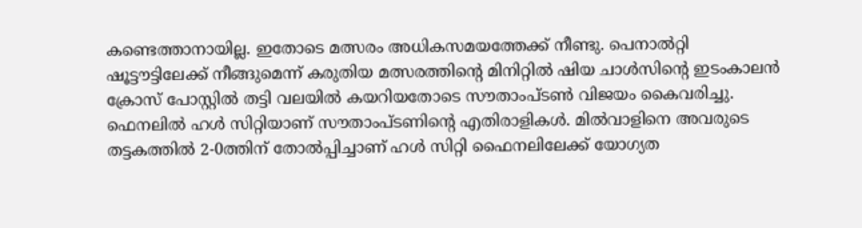കണ്ടെത്താനായില്ല. ഇതോടെ മത്സരം അധികസമയത്തേക്ക് നീണ്ടു. പെനാൽറ്റി ഷൂട്ടൗട്ടിലേക്ക് നീങ്ങുമെന്ന് കരുതിയ മത്സരത്തിന്റെ മിനിറ്റിൽ ഷിയ ചാൾസിന്റെ ഇടംകാലൻ ക്രോസ് പോസ്റ്റിൽ തട്ടി വലയിൽ കയറിയതോടെ സൗതാംപ്ടൺ വിജയം കൈവരിച്ചു.
ഫെനലിൽ ഹൾ സിറ്റിയാണ് സൗതാംപ്ടണിന്റെ എതിരാളികൾ. മിൽവാളിനെ അവരുടെ തട്ടകത്തിൽ 2-0ത്തിന് തോൽപ്പിച്ചാണ് ഹൾ സിറ്റി ഫൈനലിലേക്ക് യോഗ്യത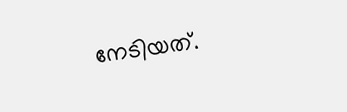നേടിയത്.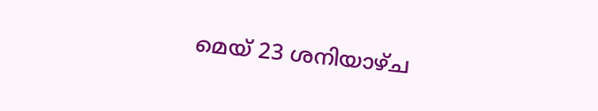മെയ് 23 ശനിയാഴ്ച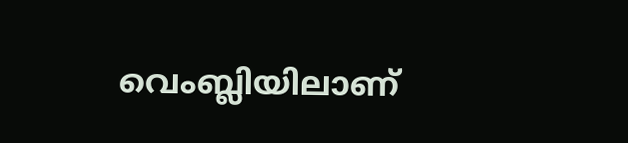വെംബ്ലിയിലാണ്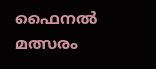ഫൈനൽ മത്സരം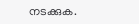നടക്കുക.